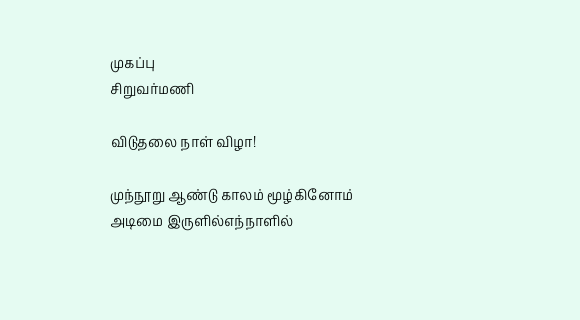முகப்பு
சிறுவர்மணி

விடுதலை நாள் விழா!

முந்நூறு ஆண்டு காலம் மூழ்கினோம் அடிமை இருளில்எந்நாளில்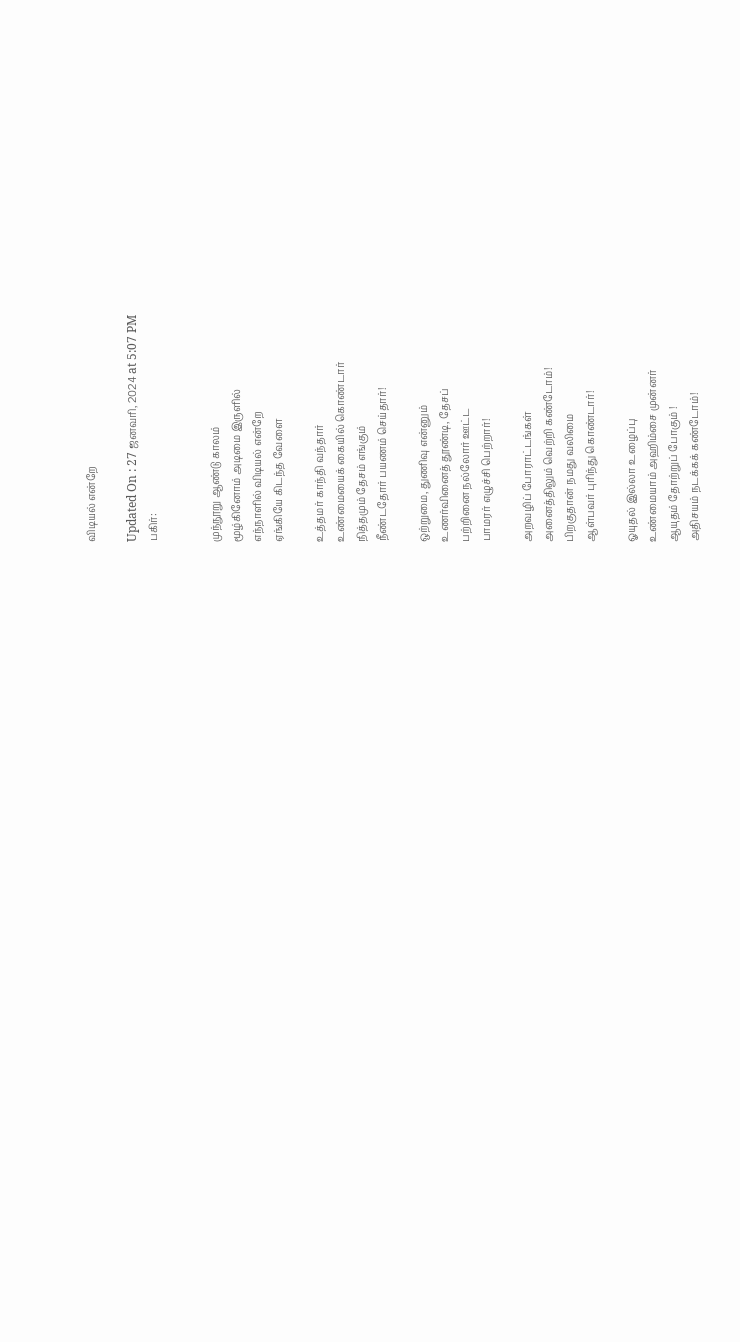விடியல் என்றே

Updated On : 27 ஜனவரி, 2024 at 5:07 PM
பகிர்:


முந்நூறு ஆண்டு காலம்
மூழ்கினோம் அடிமை இருளில்
எந்நாளில் விடியல் என்றே
ஏங்கியே கிடந்த வேளை

உத்தமர் காந்தி வந்தார்
உண்மையைக் கையில் கொண்டார்
நித்தமும் தேசம் எங்கும்
நீண்டதோர் பயணம் செய்தார்!

ஒற்றுமை, துணிவு என்னும்
உணர்வினைத் தூண்டி, தேசப்
பற்றினை நல்லோர் ஊட்ட
பாமரர் எழுச்சி பெற்றார்!

அறவழிப் போராட்டங்கள்
அனைத்திலும் வெற்றி கண்டோம்!
பிறகுதான் நமது வலிமை
ஆள்பவர் புரிந்து கொண்டார்!

ஓயுதல் இல்லா உழைப்பு
உண்மையாம் அஹிம்சை முன்னர்
ஆயுதம் தோற்றுப் போகும் !
அதிசயம் நடக்கக் கண்டோம்!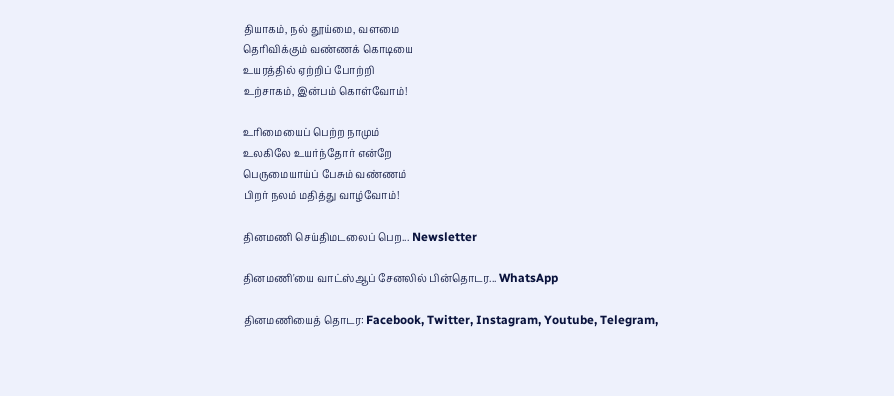தியாகம், நல் தூய்மை, வளமை
தெரிவிக்கும் வண்ணக் கொடியை
உயரத்தில் ஏற்றிப் போற்றி
உற்சாகம், இன்பம் கொள்வோம்!

உரிமையைப் பெற்ற நாமும்
உலகிலே உயர்ந்தோர் என்றே
பெருமையாய்ப் பேசும் வண்ணம்
பிறர் நலம் மதித்து வாழ்வோம்!

தினமணி செய்திமடலைப் பெற... Newsletter

தினமணி'யை வாட்ஸ்ஆப் சேனலில் பின்தொடர... WhatsApp

தினமணியைத் தொடர: Facebook, Twitter, Instagram, Youtube, Telegram,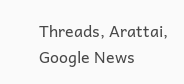Threads, Arattai, Google News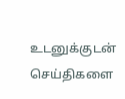உடனுக்குடன் செய்திகளை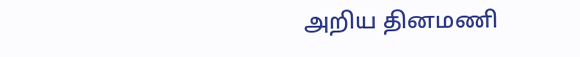அறிய தினமணி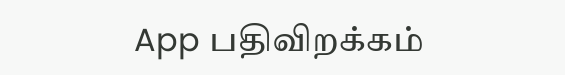App பதிவிறக்கம்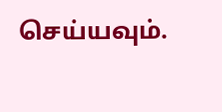செய்யவும்.